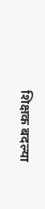शिक्षक बदल्या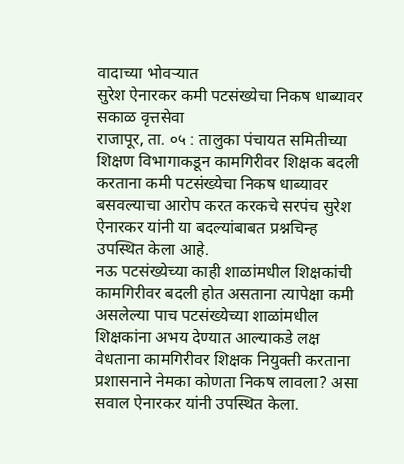वादाच्या भोवऱ्यात
सुरेश ऐनारकर कमी पटसंख्येचा निकष धाब्यावर
सकाळ वृत्तसेवा
राजापूर, ता. ०५ : तालुका पंचायत समितीच्या शिक्षण विभागाकडून कामगिरीवर शिक्षक बदली करताना कमी पटसंख्येचा निकष धाब्यावर बसवल्याचा आरोप करत करकचे सरपंच सुरेश ऐनारकर यांनी या बदल्यांबाबत प्रश्नचिन्ह उपस्थित केला आहे.
नऊ पटसंख्येच्या काही शाळांमधील शिक्षकांची कामगिरीवर बदली होत असताना त्यापेक्षा कमी असलेल्या पाच पटसंख्येच्या शाळांमधील शिक्षकांना अभय देण्यात आल्याकडे लक्ष वेधताना कामगिरीवर शिक्षक नियुक्ती करताना प्रशासनाने नेमका कोणता निकष लावला? असा सवाल ऐनारकर यांनी उपस्थित केला.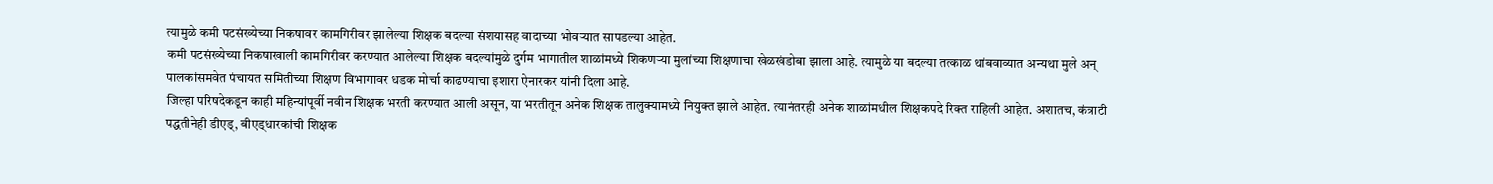त्यामुळे कमी पटसंख्येच्या निकषावर कामगिरीवर झालेल्या शिक्षक बदल्या संशयासह वादाच्या भोवऱ्यात सापडल्या आहेत.
कमी पटसंख्येच्या निकषाखाली कामगिरीवर करण्यात आलेल्या शिक्षक बदल्यांमुळे दुर्गम भागातील शाळांमध्ये शिकणऱ्या मुलांच्या शिक्षणाचा खेळखंडोबा झाला आहे. त्यामुळे या बदल्या तत्काळ थांबवाव्यात अन्यथा मुले अन् पालकांसमवेत पंचायत समितीच्या शिक्षण विभागावर धडक मोर्चा काढण्याचा इशारा ऐनारकर यांनी दिला आहे.
जिल्हा परिषदेकडून काही महिन्यांपूर्वी नवीन शिक्षक भरती करण्यात आली असून, या भरतीतून अनेक शिक्षक तालुक्यामध्ये नियुक्त झाले आहेत. त्यानंतरही अनेक शाळांमधील शिक्षकपदे रिक्त राहिली आहेत. अशातच, कंत्राटी पद्धतीनेही डीएड्, बीएड्धारकांची शिक्षक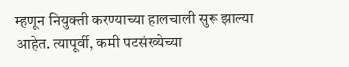म्हणून नियुक्ती करण्याच्या हालचाली सुरू झाल्या आहेत. त्यापूर्वी, कमी पटसंख्येच्या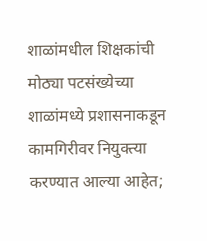शाळांमधील शिक्षकांची मोठ्या पटसंख्येच्या शाळांमध्ये प्रशासनाकडून कामगिरीवर नियुक्त्या करण्यात आल्या आहेत;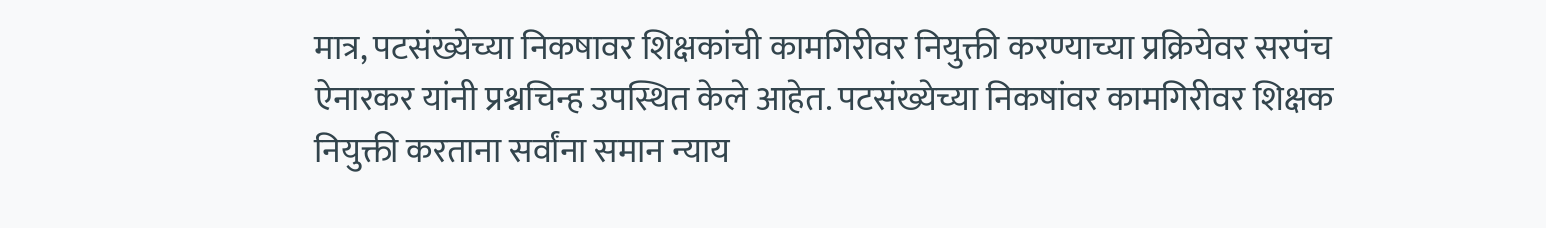मात्र, पटसंख्येच्या निकषावर शिक्षकांची कामगिरीवर नियुक्ती करण्याच्या प्रक्रियेवर सरपंच ऐनारकर यांनी प्रश्नचिन्ह उपस्थित केले आहेत. पटसंख्येच्या निकषांवर कामगिरीवर शिक्षक नियुक्ती करताना सर्वांना समान न्याय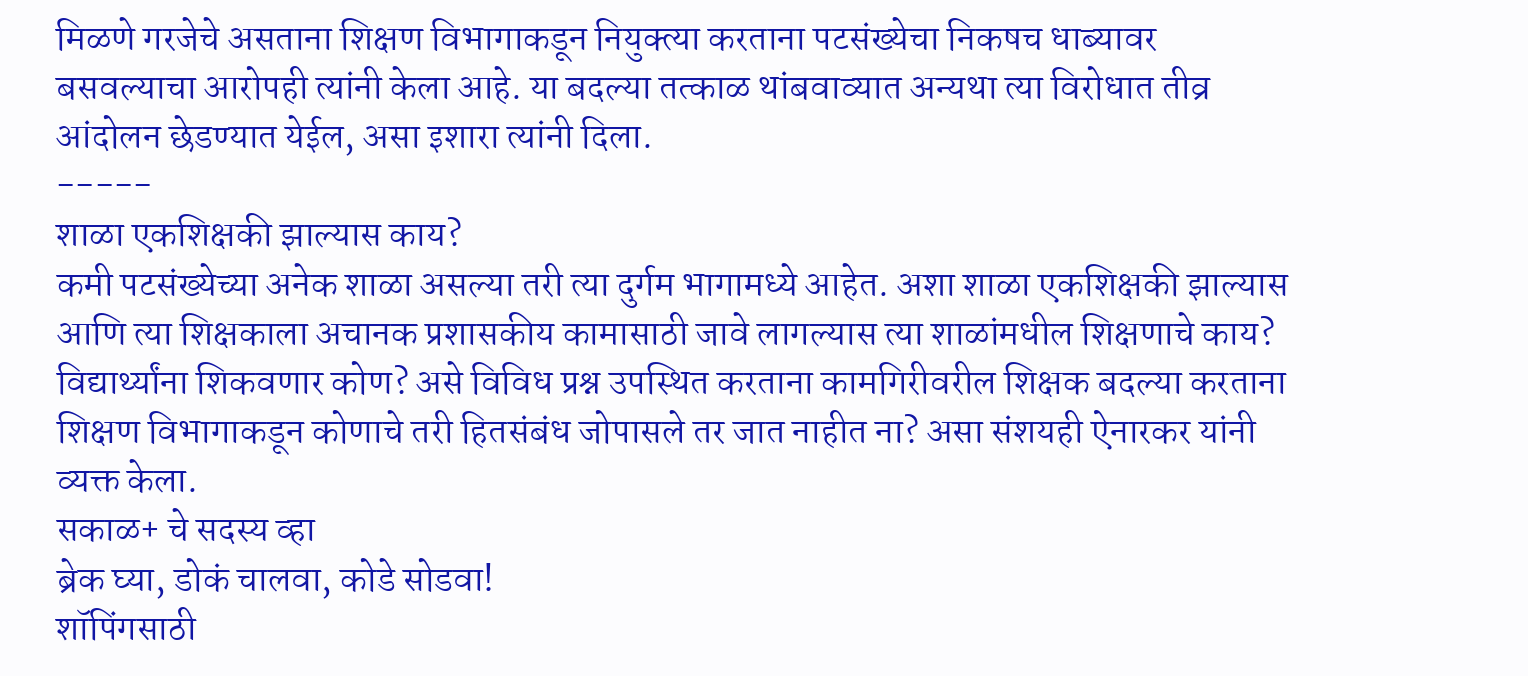मिळणे गरजेचे असताना शिक्षण विभागाकडून नियुक्त्या करताना पटसंख्येचा निकषच धाब्यावर बसवल्याचा आरोपही त्यांनी केला आहे. या बदल्या तत्काळ थांबवाव्यात अन्यथा त्या विरोधात तीव्र आंदोलन छेडण्यात येईल, असा इशारा त्यांनी दिला.
-----
शाळा एकशिक्षकी झाल्यास काय?
कमी पटसंख्येच्या अनेक शाळा असल्या तरी त्या दुर्गम भागामध्ये आहेत. अशा शाळा एकशिक्षकी झाल्यास आणि त्या शिक्षकाला अचानक प्रशासकीय कामासाठी जावे लागल्यास त्या शाळांमधील शिक्षणाचे काय? विद्यार्थ्यांना शिकवणार कोण? असे विविध प्रश्न उपस्थित करताना कामगिरीवरील शिक्षक बदल्या करताना शिक्षण विभागाकडून कोणाचे तरी हितसंबंध जोपासले तर जात नाहीत ना? असा संशयही ऐनारकर यांनी व्यक्त केला.
सकाळ+ चे सदस्य व्हा
ब्रेक घ्या, डोकं चालवा, कोडे सोडवा!
शॉपिंगसाठी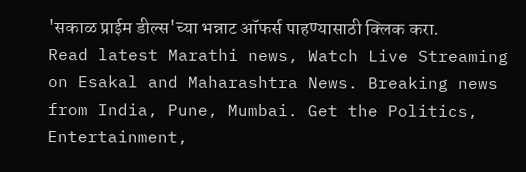'सकाळ प्राईम डील्स'च्या भन्नाट ऑफर्स पाहण्यासाठी क्लिक करा.
Read latest Marathi news, Watch Live Streaming on Esakal and Maharashtra News. Breaking news from India, Pune, Mumbai. Get the Politics, Entertainment,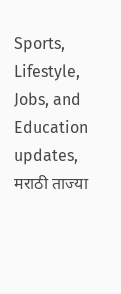Sports, Lifestyle, Jobs, and Education updates, मराठी ताज्या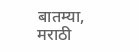बातम्या, मराठी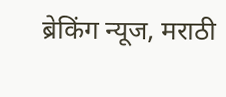ब्रेकिंग न्यूज, मराठी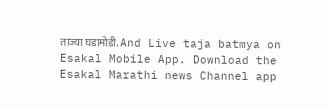ताज्या घडामोडी. And Live taja batmya on Esakal Mobile App. Download the Esakal Marathi news Channel app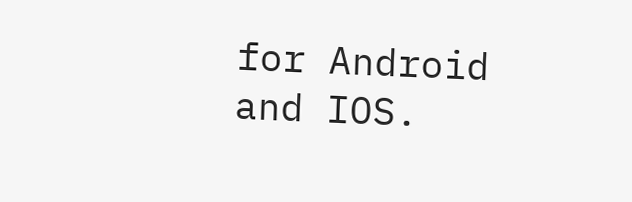for Android and IOS.